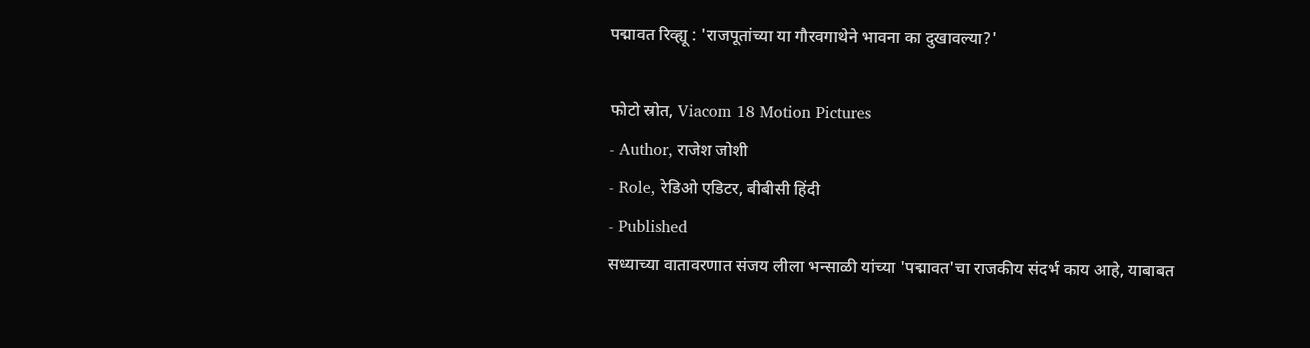पद्मावत रिव्ह्यू : 'राजपूतांच्या या गौरवगाथेने भावना का दुखावल्या?'

फोटो स्रोत, Viacom 18 Motion Pictures
- Author, राजेश जोशी
- Role, रेडिओ एडिटर, बीबीसी हिंदी
- Published
सध्याच्या वातावरणात संजय लीला भन्साळी यांच्या 'पद्मावत'चा राजकीय संदर्भ काय आहे, याबाबत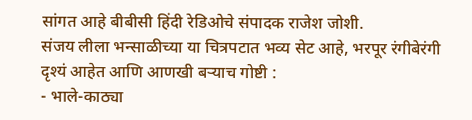सांगत आहे बीबीसी हिंदी रेडिओचे संपादक राजेश जोशी.
संजय लीला भन्साळीच्या या चित्रपटात भव्य सेट आहे, भरपूर रंगीबेरंगी दृश्यं आहेत आणि आणखी बऱ्याच गोष्टी :
- भाले-काठ्या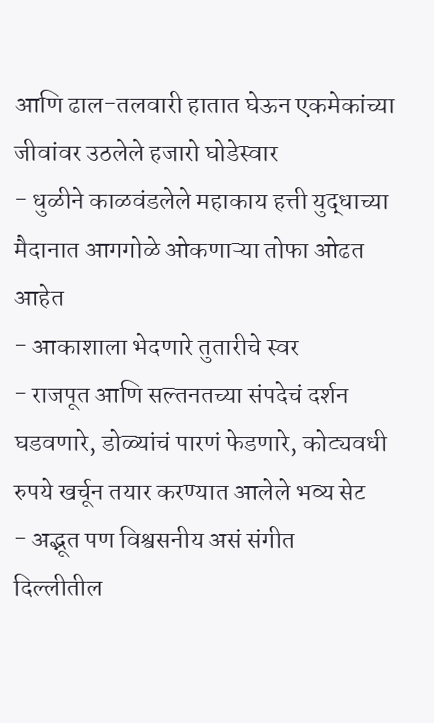आणि ढाल-तलवारी हातात घेऊन एकमेकांच्या जीवांवर उठलेले हजारो घोडेस्वार
- धुळीने काळवंडलेले महाकाय हत्ती युद्धाच्या मैदानात आगगोळे ओकणाऱ्या तोफा ओढत आहेत
- आकाशाला भेदणारे तुतारीचे स्वर
- राजपूत आणि सल्तनतच्या संपदेचं दर्शन घडवणारे, डोळ्यांचं पारणं फेडणारे, कोट्यवधी रुपये खर्चून तयार करण्यात आलेले भव्य सेट
- अद्भूत पण विश्वसनीय असं संगीत
दिल्लीतील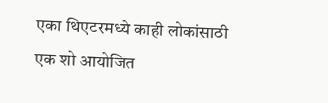एका थिएटरमध्ये काही लोकांसाठी एक शो आयोजित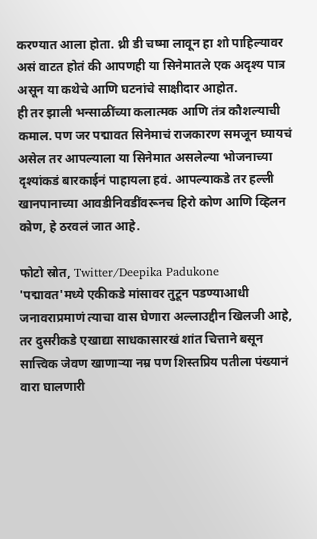करण्यात आला होता. थ्री डी चष्मा लावून हा शो पाहिल्यावर असं वाटत होतं की आपणही या सिनेमातले एक अदृश्य पात्र असून या कथेचे आणि घटनांचे साक्षीदार आहोत.
ही तर झाली भन्साळींच्या कलात्मक आणि तंत्र कौशल्याची कमाल. पण जर पद्मावत सिनेमाचं राजकारण समजून घ्यायचं असेल तर आपल्याला या सिनेमात असलेल्या भोजनाच्या दृश्यांकडं बारकाईनं पाहायला हवं. आपल्याकडे तर हल्ली खानपानाच्या आवडीनिवडींवरूनच हिरो कोण आणि व्हिलन कोण, हे ठरवलं जात आहे.

फोटो स्रोत, Twitter/Deepika Padukone
'पद्मावत'मध्ये एकीकडे मांसावर तुटून पडण्याआधी जनावराप्रमाणं त्याचा वास घेणारा अल्लाउद्दीन खिलजी आहे, तर दुसरीकडे एखाद्या साधकासारखं शांत चित्ताने बसून सात्त्विक जेवण खाणाऱ्या नम्र पण शिस्तप्रिय पतीला पंख्यानं वारा घालणारी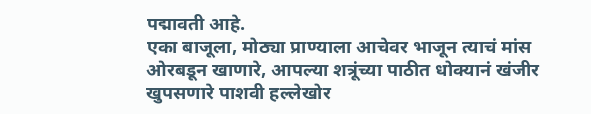पद्मावती आहे.
एका बाजूला, मोठ्या प्राण्याला आचेवर भाजून त्याचं मांस ओरबडून खाणारे, आपल्या शत्रूंच्या पाठीत धोक्यानं खंजीर खुपसणारे पाशवी हल्लेखोर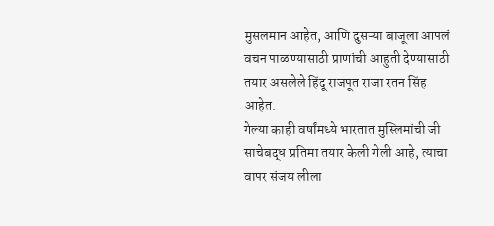मुसलमान आहेत, आणि दुसऱ्या बाजूला आपलं वचन पाळण्यासाठी प्राणांची आहुती देण्यासाठी तयार असलेले हिंदू राजपूत राजा रतन सिंह आहेत.
गेल्या काही वर्षांमध्ये भारतात मुस्लिमांची जी साचेबद्ध प्रतिमा तयार केली गेली आहे, त्याचा वापर संजय लीला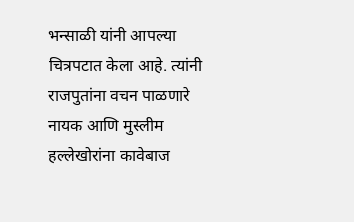भन्साळी यांनी आपल्या चित्रपटात केला आहे. त्यांनी राजपुतांना वचन पाळणारे नायक आणि मुस्लीम हल्लेखोरांना कावेबाज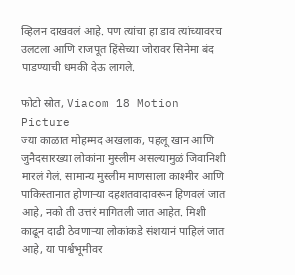व्हिलन दाखवलं आहे. पण त्यांचा हा डाव त्यांच्यावरच उलटला आणि राजपूत हिंसेच्या जोरावर सिनेमा बंद पाडण्याची धमकी देऊ लागले.

फोटो स्रोत, Viacom 18 Motion Picture
ज्या काळात मोहम्मद अखलाक, पहलू खान आणि जुनैदसारख्या लोकांना मुस्लीम असल्यामुळं जिवानिशी मारलं गेलं. सामान्य मुस्लीम माणसाला काश्मीर आणि पाकिस्तानात होणाऱ्या दहशतवादावरून हिणवलं जात आहे, नको ती उत्तरं मागितली जात आहेत. मिशी काढून दाढी ठेवणाऱ्या लोकांकडे संशयानं पाहिलं जात आहे, या पार्श्वभूमीवर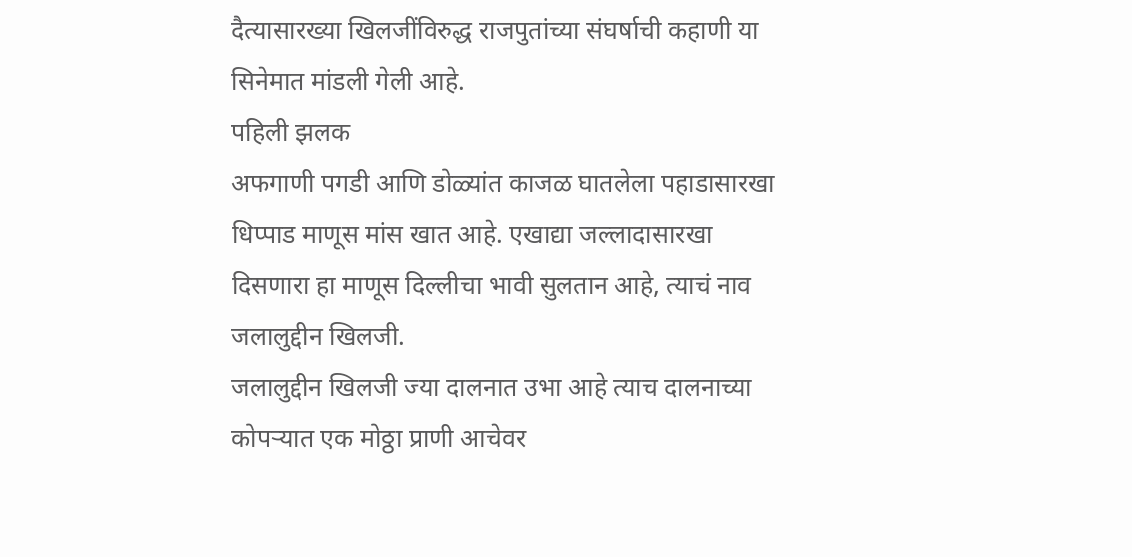दैत्यासारख्या खिलजींविरुद्ध राजपुतांच्या संघर्षाची कहाणी या सिनेमात मांडली गेली आहे.
पहिली झलक
अफगाणी पगडी आणि डोळ्यांत काजळ घातलेला पहाडासारखा धिप्पाड माणूस मांस खात आहे. एखाद्या जल्लादासारखा दिसणारा हा माणूस दिल्लीचा भावी सुलतान आहे, त्याचं नाव जलालुद्दीन खिलजी.
जलालुद्दीन खिलजी ज्या दालनात उभा आहे त्याच दालनाच्या कोपऱ्यात एक मोठ्ठा प्राणी आचेवर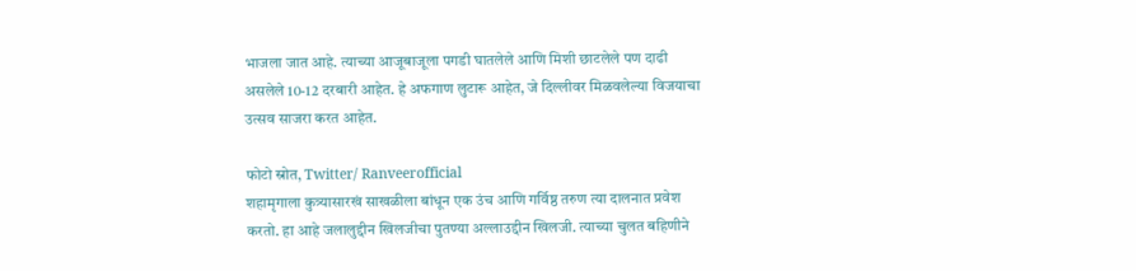भाजला जात आहे. त्याच्या आजूबाजूला पगडी घातलेले आणि मिशी छाटलेले पण दाढी असलेले 10-12 दरबारी आहेत. हे अफगाण लुटारू आहेत, जे दिल्लीवर मिळवलेल्या विजयाचा उत्सव साजरा करत आहेत.

फोटो स्रोत, Twitter/ Ranveerofficial
शहामृगाला कुत्र्यासारखं साखळीला बांधून एक उंच आणि गर्विष्ठ तरुण त्या दालनात प्रवेश करतो. हा आहे जलालुद्दीन खिलजीचा पुतण्या अल्लाउद्दीन खिलजी. त्याच्या चुलत बहिणीने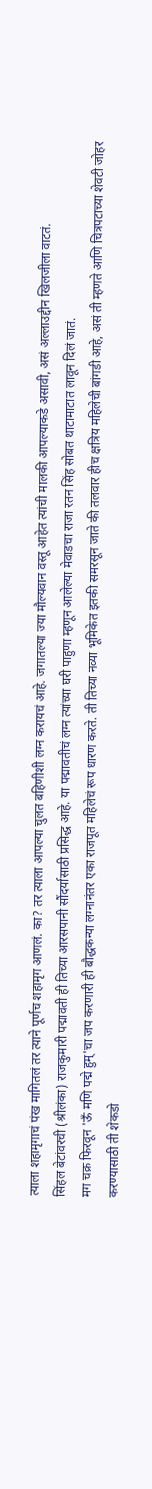त्याला शहामृगाचं पंख मागितलं तर त्याने पूर्णच शहामृग आणलं. का? तर त्याला आपल्या चुलत बहिणीशी लग्न करायचं आहे. जगातल्या ज्या मौल्यवान वस्तू आहेत त्यांची मालकी आपल्याकडे असावी, असं अल्लाउद्दीन खिलजीला वाटतं.
सिंहल बेटांवरची (श्रीलंका) राजकुमारी पद्मावती ही तिच्या आरसपानी सौंदर्यासाठी प्रसिद्ध आहे. या पद्मावतीचं लग्न त्यांच्या घरी पाहुणा म्हणून आलेल्या मेवाडचा राजा रतन सिंह सोबत थाटामाटात लावून दिलं जातं.
मग चक्र फिरवून 'ऊँ मणि पद्मे हुम्'चा जप करणारी ही बौद्धकन्या लग्नानंतर एका राजपूत महिलेचं रूप धारण करते. ती तिच्या नव्या भूमिकेत इतकी समरसून जाते की तलवार हीच क्षत्रिय महिलेची बांगडी आहे, असं ती म्हणते आणि चित्रपटाच्या शेवटी जोहर करण्यासाठी ती शेकडो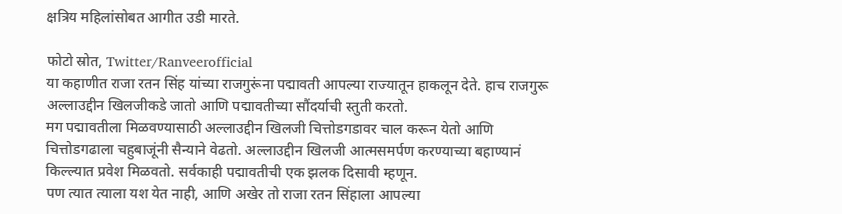क्षत्रिय महिलांसोबत आगीत उडी मारते.

फोटो स्रोत, Twitter/Ranveerofficial
या कहाणीत राजा रतन सिंह यांच्या राजगुरूंना पद्मावती आपल्या राज्यातून हाकलून देते. हाच राजगुरू अल्लाउद्दीन खिलजीकडे जातो आणि पद्मावतीच्या सौंदर्याची स्तुती करतो.
मग पद्मावतीला मिळवण्यासाठी अल्लाउद्दीन खिलजी चित्तोडगडावर चाल करून येतो आणि चित्तोडगढाला चहुबाजूंनी सैन्याने वेढतो. अल्लाउद्दीन खिलजी आत्मसमर्पण करण्याच्या बहाण्यानं किल्ल्यात प्रवेश मिळवतो. सर्वकाही पद्मावतीची एक झलक दिसावी म्हणून.
पण त्यात त्याला यश येत नाही, आणि अखेर तो राजा रतन सिंहाला आपल्या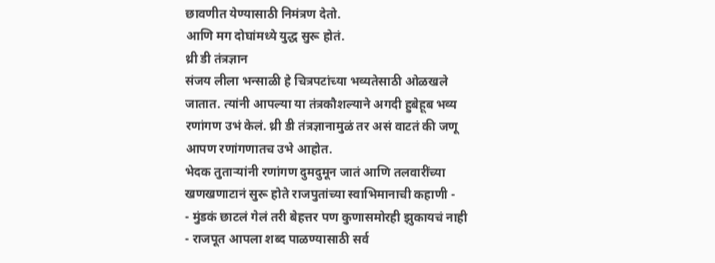छावणीत येण्यासाठी निमंत्रण देतो.
आणि मग दोघांमध्ये युद्ध सुरू होतं.
थ्री डी तंत्रज्ञान
संजय लीला भन्साळी हे चित्रपटांच्या भव्यतेसाठी ओळखले जातात. त्यांनी आपल्या या तंत्रकौशल्याने अगदी हुबेहूब भव्य रणांगण उभं केलं. थ्री डी तंत्रज्ञानामुळं तर असं वाटतं की जणू आपण रणांगणातच उभे आहोत.
भेदक तुताऱ्यांनी रणांगण दुमदुमून जातं आणि तलवारींच्या खणखणाटानं सुरू होते राजपुतांच्या स्वाभिमानाची कहाणी -
- मुंडकं छाटलं गेलं तरी बेहत्तर पण कुणासमोरही झुकायचं नाही
- राजपूत आपला शब्द पाळण्यासाठी सर्व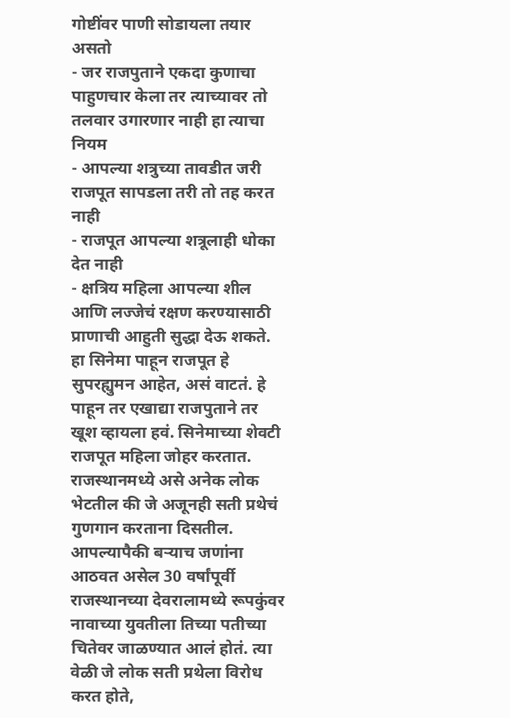गोष्टींवर पाणी सोडायला तयार असतो
- जर राजपुताने एकदा कुणाचा पाहुणचार केला तर त्याच्यावर तो तलवार उगारणार नाही हा त्याचा नियम
- आपल्या शत्रुच्या तावडीत जरी राजपूत सापडला तरी तो तह करत नाही
- राजपूत आपल्या शत्रूलाही धोका देत नाही
- क्षत्रिय महिला आपल्या शील आणि लज्जेचं रक्षण करण्यासाठी प्राणाची आहुती सुद्धा देऊ शकते.
हा सिनेमा पाहून राजपूत हे सुपरह्युमन आहेत, असं वाटतं. हे पाहून तर एखाद्या राजपुताने तर खूश व्हायला हवं. सिनेमाच्या शेवटी राजपूत महिला जोहर करतात. राजस्थानमध्ये असे अनेक लोक भेटतील की जे अजूनही सती प्रथेचं गुणगान करताना दिसतील.
आपल्यापैकी बऱ्याच जणांना आठवत असेल 30 वर्षांपूर्वी राजस्थानच्या देवरालामध्ये रूपकुंवर नावाच्या युवतीला तिच्या पतीच्या चितेवर जाळण्यात आलं होतं. त्या वेळी जे लोक सती प्रथेला विरोध करत होते,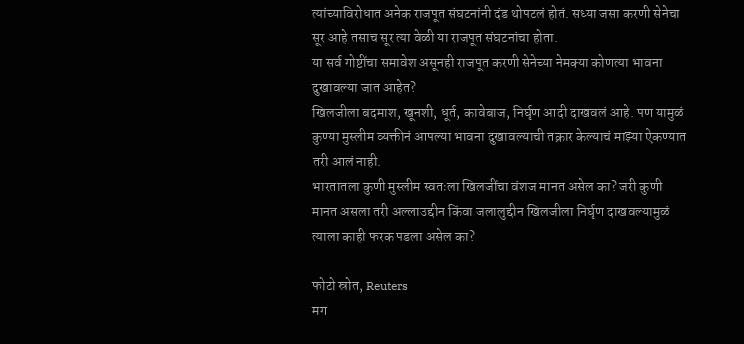त्यांच्याविरोधात अनेक राजपूत संघटनांनी दंड थोपटलं होतं. सध्या जसा करणी सेनेचा सूर आहे तसाच सूर त्या वेळी या राजपूत संघटनांचा होता.
या सर्व गोष्टींचा समावेश असूनही राजपूत करणी सेनेच्या नेमक्या कोणत्या भावना दुखावल्या जात आहेत?
खिलजीला बदमाश, खूनशी, धूर्त, कावेबाज, निर्घृण आदी दाखवलं आहे. पण यामुळं कुण्या मुस्लीम व्यक्तीनं आपल्या भावना दुखावल्याची तक्रार केल्याचं माझ्या ऐकण्यात तरी आलं नाही.
भारतातला कुणी मुस्लीम स्वतःला खिलजींचा वंशज मानत असेल का? जरी कुणी मानत असला तरी अल्लाउद्दीन किंवा जलालुद्दीन खिलजीला निर्घृण दाखवल्यामुळं त्याला काही फरक पडला असेल का?

फोटो स्रोत, Reuters
मग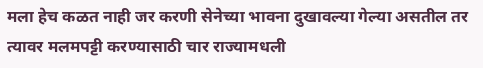मला हेच कळत नाही जर करणी सेनेच्या भावना दुखावल्या गेल्या असतील तर त्यावर मलमपट्टी करण्यासाठी चार राज्यामधली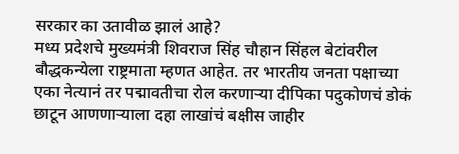सरकार का उतावीळ झालं आहे?
मध्य प्रदेशचे मुख्यमंत्री शिवराज सिंह चौहान सिंहल बेटांवरील बौद्धकन्येला राष्ट्रमाता म्हणत आहेत. तर भारतीय जनता पक्षाच्या एका नेत्यानं तर पद्मावतीचा रोल करणाऱ्या दीपिका पदुकोणचं डोकं छाटून आणणाऱ्याला दहा लाखांचं बक्षीस जाहीर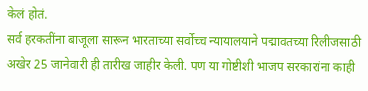केलं होतं.
सर्व हरकतींना बाजूला सारून भारताच्या सर्वोच्च न्यायालयाने पद्मावतच्या रिलीजसाठी अखेर 25 जानेवारी ही तारीख जाहीर केली. पण या गोष्टीशी भाजप सरकारांना काही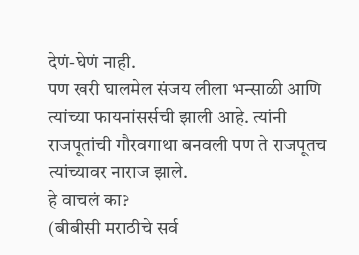देणं-घेणं नाही.
पण खरी घालमेल संजय लीला भन्साळी आणि त्यांच्या फायनांसर्सची झाली आहे. त्यांनी राजपूतांची गौरवगाथा बनवली पण ते राजपूतच त्यांच्यावर नाराज झाले.
हे वाचलं का?
(बीबीसी मराठीचे सर्व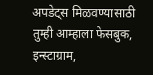अपडेट्स मिळवण्यासाठी तुम्ही आम्हाला फेसबुक, इन्स्टाग्राम,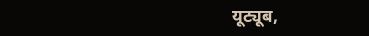यूट्यूब,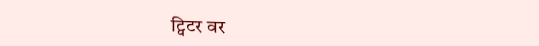ट्विटर वर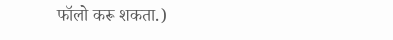फॉलो करू शकता.)